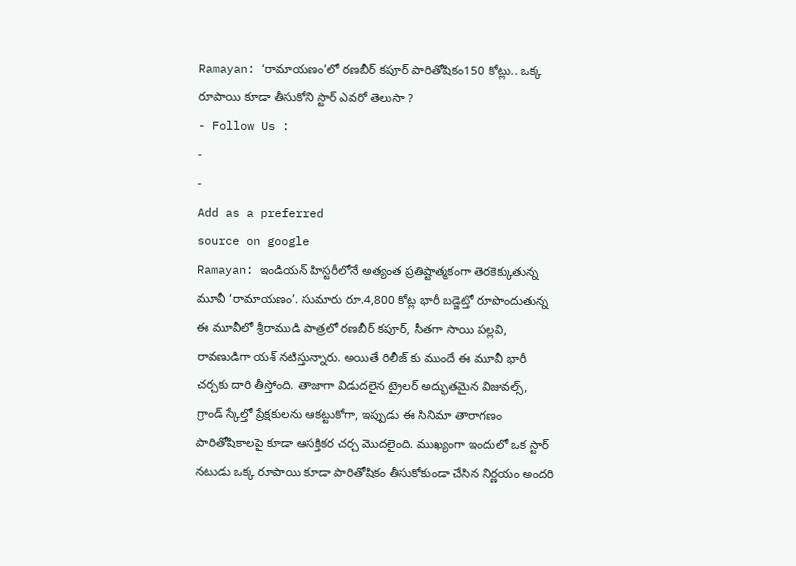Ramayan: ‘రామాయణం’లో రణబీర్ కపూర్ పారితోషికం150 కోట్లు.. ఒక్క రూపాయి కూడా తీసుకోని స్టార్ ఎవరో తెలుసా ?
- Follow Us :
-
-
Add as a preferred
source on google
Ramayan: ఇండియన్ హిస్టరీలోనే అత్యంత ప్రతిష్టాత్మకంగా తెరకెక్కుతున్న మూవీ ‘రామాయణం’. సుమారు రూ.4,800 కోట్ల భారీ బడ్జెట్తో రూపొందుతున్న ఈ మూవీలో శ్రీరాముడి పాత్రలో రణబీర్ కపూర్, సీతగా సాయి పల్లవి, రావణుడిగా యశ్ నటిస్తున్నారు. అయితే రిలీజ్ కు ముందే ఈ మూవీ భారీ చర్చకు దారి తీస్తోంది. తాజాగా విడుదలైన ట్రైలర్ అద్భుతమైన విజువల్స్, గ్రాండ్ స్కేల్తో ప్రేక్షకులను ఆకట్టుకోగా, ఇప్పుడు ఈ సినిమా తారాగణం పారితోషికాలపై కూడా ఆసక్తికర చర్చ మొదలైంది. ముఖ్యంగా ఇందులో ఒక స్టార్ నటుడు ఒక్క రూపాయి కూడా పారితోషికం తీసుకోకుండా చేసిన నిర్ణయం అందరి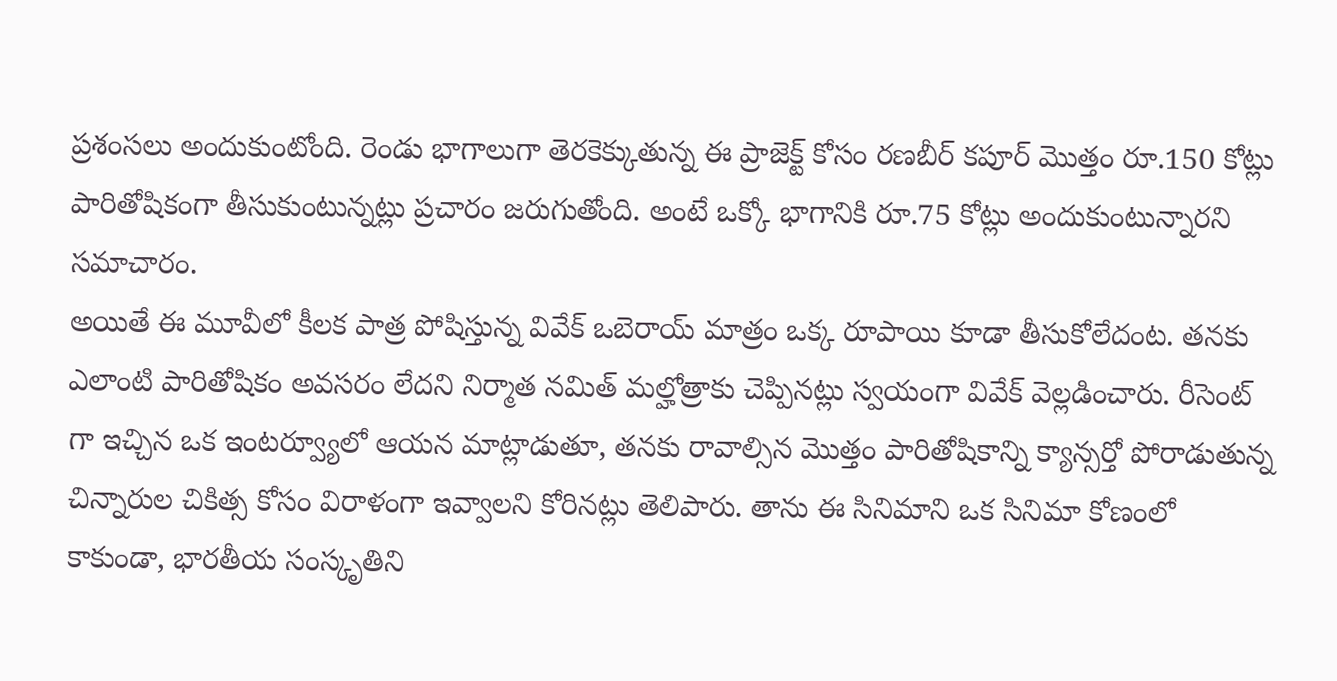ప్రశంసలు అందుకుంటోంది. రెండు భాగాలుగా తెరకెక్కుతున్న ఈ ప్రాజెక్ట్ కోసం రణబీర్ కపూర్ మొత్తం రూ.150 కోట్లు పారితోషికంగా తీసుకుంటున్నట్లు ప్రచారం జరుగుతోంది. అంటే ఒక్కో భాగానికి రూ.75 కోట్లు అందుకుంటున్నారని సమాచారం.
అయితే ఈ మూవీలో కీలక పాత్ర పోషిస్తున్న వివేక్ ఒబెరాయ్ మాత్రం ఒక్క రూపాయి కూడా తీసుకోలేదంట. తనకు ఎలాంటి పారితోషికం అవసరం లేదని నిర్మాత నమిత్ మల్హోత్రాకు చెప్పినట్లు స్వయంగా వివేక్ వెల్లడించారు. రీసెంట్ గా ఇచ్చిన ఒక ఇంటర్వ్యూలో ఆయన మాట్లాడుతూ, తనకు రావాల్సిన మొత్తం పారితోషికాన్ని క్యాన్సర్తో పోరాడుతున్న చిన్నారుల చికిత్స కోసం విరాళంగా ఇవ్వాలని కోరినట్లు తెలిపారు. తాను ఈ సినిమాని ఒక సినిమా కోణంలో కాకుండా, భారతీయ సంస్కృతిని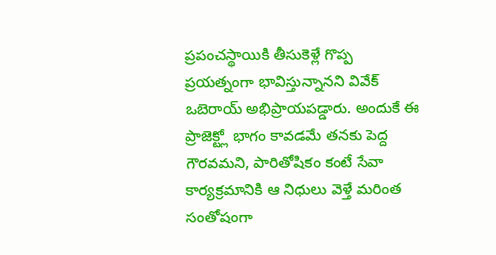ప్రపంచస్థాయికి తీసుకెళ్లే గొప్ప ప్రయత్నంగా భావిస్తున్నానని వివేక్ ఒబెరాయ్ అభిప్రాయపడ్డారు. అందుకే ఈ ప్రాజెక్ట్లో భాగం కావడమే తనకు పెద్ద గౌరవమని, పారితోషికం కంటే సేవా కార్యక్రమానికి ఆ నిధులు వెళ్తే మరింత సంతోషంగా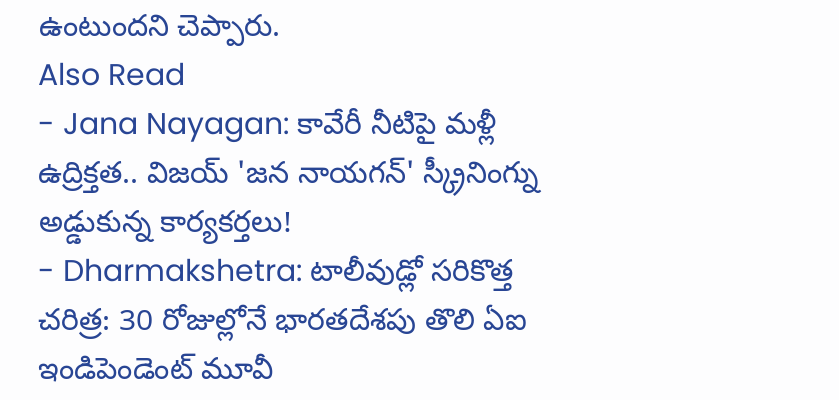ఉంటుందని చెప్పారు.
Also Read
- Jana Nayagan: కావేరీ నీటిపై మళ్లీ ఉద్రిక్తత.. విజయ్ 'జన నాయగన్' స్క్రీనింగ్ను అడ్డుకున్న కార్యకర్తలు!
- Dharmakshetra: టాలీవుడ్లో సరికొత్త చరిత్ర: 30 రోజుల్లోనే భారతదేశపు తొలి ఏఐ ఇండిపెండెంట్ మూవీ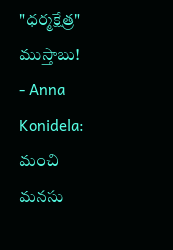"ధర్మక్షేత్ర" ముస్తాబు!
- Anna Konidela: మంచి మనసు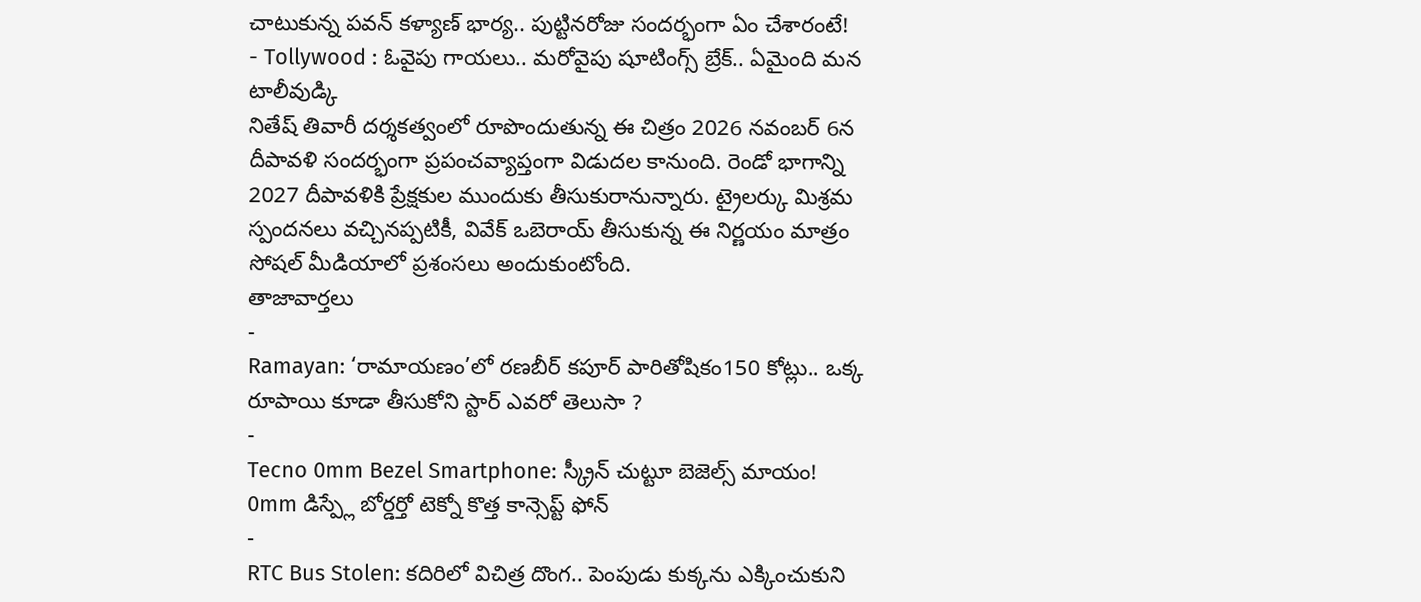చాటుకున్న పవన్ కళ్యాణ్ భార్య.. పుట్టినరోజు సందర్భంగా ఏం చేశారంటే!
- Tollywood : ఓవైపు గాయలు.. మరోవైపు షూటింగ్స్ బ్రేక్.. ఏమైంది మన టాలీవుడ్కి
నితేష్ తివారీ దర్శకత్వంలో రూపొందుతున్న ఈ చిత్రం 2026 నవంబర్ 6న దీపావళి సందర్భంగా ప్రపంచవ్యాప్తంగా విడుదల కానుంది. రెండో భాగాన్ని 2027 దీపావళికి ప్రేక్షకుల ముందుకు తీసుకురానున్నారు. ట్రైలర్కు మిశ్రమ స్పందనలు వచ్చినప్పటికీ, వివేక్ ఒబెరాయ్ తీసుకున్న ఈ నిర్ణయం మాత్రం సోషల్ మీడియాలో ప్రశంసలు అందుకుంటోంది.
తాజావార్తలు
-
Ramayan: ‘రామాయణం’లో రణబీర్ కపూర్ పారితోషికం150 కోట్లు.. ఒక్క రూపాయి కూడా తీసుకోని స్టార్ ఎవరో తెలుసా ?
-
Tecno 0mm Bezel Smartphone: స్క్రీన్ చుట్టూ బెజెల్స్ మాయం! 0mm డిస్ప్లే బోర్డర్తో టెక్నో కొత్త కాన్సెప్ట్ ఫోన్
-
RTC Bus Stolen: కదిరిలో విచిత్ర దొంగ.. పెంపుడు కుక్కను ఎక్కించుకుని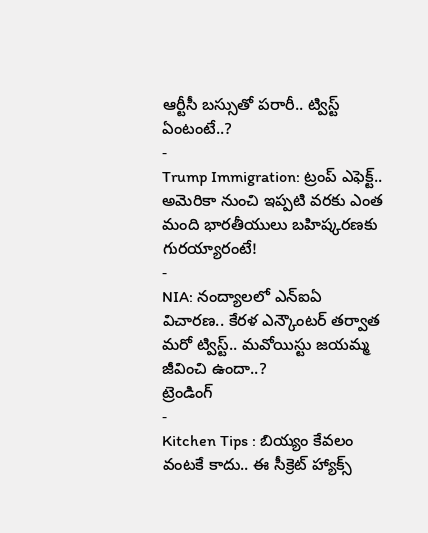ఆర్టీసీ బస్సుతో పరారీ.. ట్విస్ట్ ఏంటంటే..?
-
Trump Immigration: ట్రంప్ ఎఫెక్ట్.. అమెరికా నుంచి ఇప్పటి వరకు ఎంత మంది భారతీయులు బహిష్కరణకు గురయ్యారంటే!
-
NIA: నంద్యాలలో ఎన్ఐఏ విచారణ.. కేరళ ఎన్కౌంటర్ తర్వాత మరో ట్విస్ట్.. మవోయిస్టు జయమ్మ జీవించి ఉందా..?
ట్రెండింగ్
-
Kitchen Tips : బియ్యం కేవలం వంటకే కాదు.. ఈ సీక్రెట్ హ్యాక్స్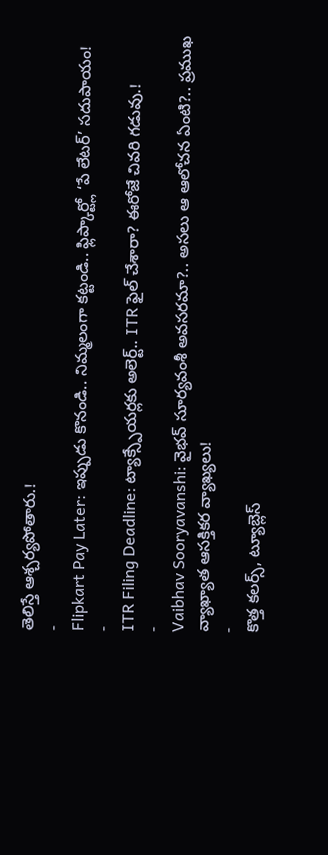తెలిస్తే ఆశ్చర్యపోతారు.!
-
Flipkart Pay Later: ఇప్పుడు కొనండి.. నిమ్మలంగా కట్టండి.. ఫ్లిప్కార్ట్లో ‘పే లేటర్’ సదుపాయం!
-
ITR Filing Deadline: ట్యాక్స్పేయర్లకు అలెర్ట్.. ITR ఫైల్ చేశారా? ఈరోజే చివరి గడువు.!
-
Vaibhav Sooryavanshi: వైభవ్ సూర్యవంశీ అవసరమా?.. అసలు ఆ ఆలోచన ఏంటి?.. ప్రముఖ వ్యాఖ్యాత ఆసక్తికర వ్యాఖ్యలు!
-
కొత్త కలర్స్, ట్యూబ్లెస్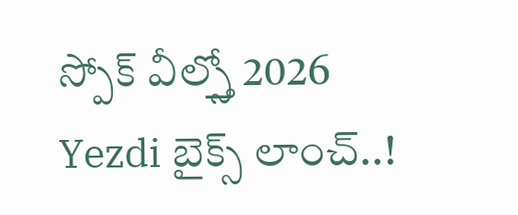స్పోక్ వీల్స్తో 2026 Yezdi బైక్స్ లాంచ్..!